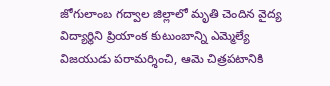జోగులాంబ గద్వాల జిల్లాలో మృతి చెందిన వైద్య విద్యార్థిని ప్రియాంక కుటుంబాన్ని ఎమ్మెల్యే విజయుడు పరామర్శించి, ఆమె చిత్రపటానికి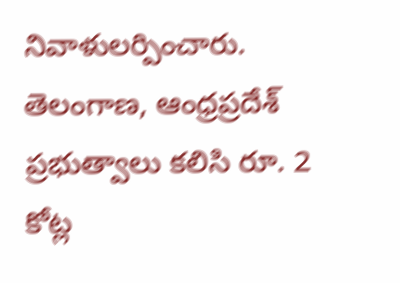నివాళులర్పించారు.
తెలంగాణ, ఆంధ్రప్రదేశ్ ప్రభుత్వాలు కలిసి రూ. 2 కోట్ల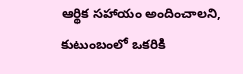ఆర్థిక సహాయం అందించాలని, కుటుంబంలో ఒకరికి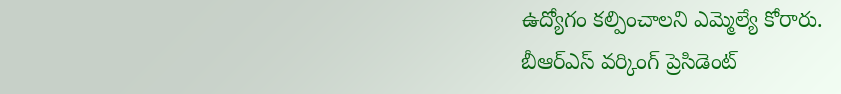ఉద్యోగం కల్పించాలని ఎమ్మెల్యే కోరారు.
బీఆర్ఎస్ వర్కింగ్ ప్రెసిడెంట్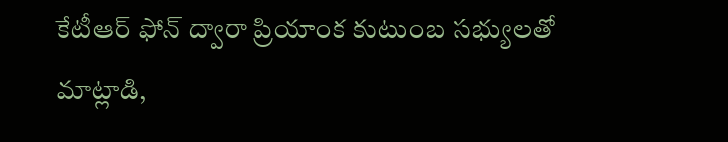కేటీఆర్ ఫోన్ ద్వారా ప్రియాంక కుటుంబ సభ్యులతో మాట్లాడి,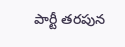పార్టీ తరపున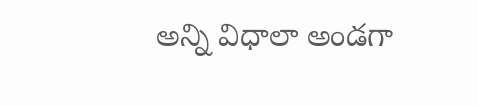అన్ని విధాలా అండగా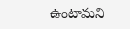ఉంటామని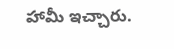హామీ ఇచ్చారు.